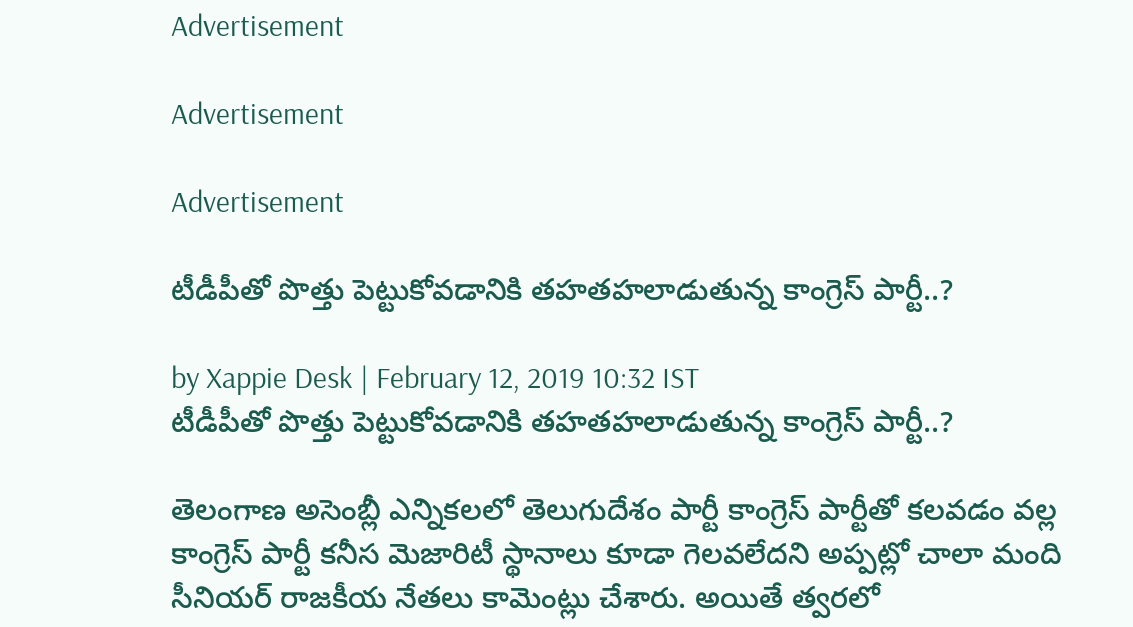Advertisement

Advertisement

Advertisement

టీడీపీతో పొత్తు పెట్టుకోవడానికి తహతహలాడుతున్న కాంగ్రెస్ పార్టీ..?

by Xappie Desk | February 12, 2019 10:32 IST
టీడీపీతో పొత్తు పెట్టుకోవడానికి తహతహలాడుతున్న కాంగ్రెస్ పార్టీ..?

తెలంగాణ అసెంబ్లీ ఎన్నికలలో తెలుగుదేశం పార్టీ కాంగ్రెస్ పార్టీతో కలవడం వల్ల కాంగ్రెస్ పార్టీ కనీస మెజారిటీ స్థానాలు కూడా గెలవలేదని అప్పట్లో చాలా మంది సీనియర్ రాజకీయ నేతలు కామెంట్లు చేశారు. అయితే త్వరలో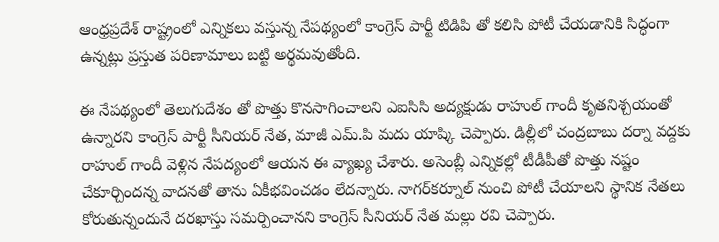ఆంధ్రప్రదేశ్ రాష్ట్రంలో ఎన్నికలు వస్తున్న నేపథ్యంలో కాంగ్రెస్ పార్టీ టిడిపి తో కలిసి పోటీ చేయడానికి సిద్ధంగా ఉన్నట్లు ప్రస్తుత పరిణామాలు బట్టి అర్థమవుతోంది.

ఈ నేపథ్యంలో తెలుగుదేశం తో పొత్తు కొనసాగించాలని ఎఐసిసి అద్యక్షుడు రాహుల్ గాందీ కృతనిశ్చయంతో ఉన్నారని కాంగ్రెస్ పార్టీ సీనియర్ నేత, మాజీ ఎమ్.పి మదు యాష్కి చెప్పారు. డిల్లీలో చంద్రబాబు దర్నా వద్దకు రాహుల్ గాందీ వెళ్లిన నేపద్యంలో ఆయన ఈ వ్యాఖ్య చేశారు. అసెంబ్లీ ఎన్నికల్లో టీడీపీతో పొత్తు నష్టం చేకూర్చిందన్న వాదనతో తాను ఏకీభవించడం లేదన్నారు. నాగర్‌కర్నూల్‌ నుంచి పోటీ చేయాలని స్థానిక నేతలు కోరుతున్నందునే దరఖాస్తు సమర్పించానని కాంగ్రెస్ సీనియర్ నేత మల్లు రవి చెప్పారు.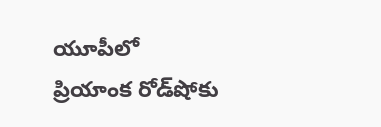యూపీలో ప్రియాంక రోడ్‌షోకు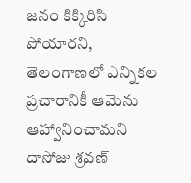జనం కిక్కిరిసి పోయారని, తెలంగాణలో ఎన్నికల ప్రచారానికీ ఆమెను ఆహ్వానించామని దాసోజు శ్రవణ్‌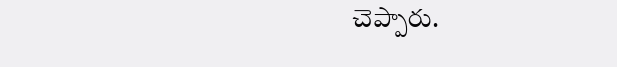చెప్పారు.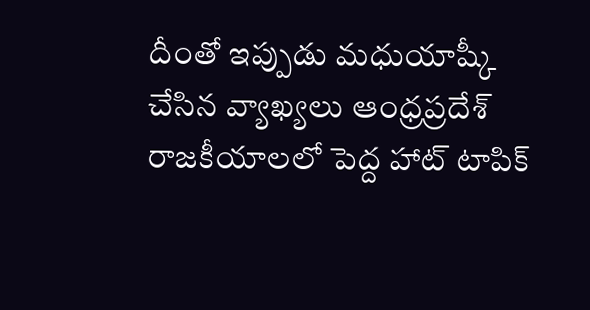దీంతో ఇప్పుడు మధుయాష్కీ చేసిన వ్యాఖ్యలు ఆంధ్రప్రదేశ్ రాజకీయాలలో పెద్ద హాట్ టాపిక్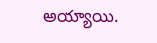అయ్యాయి.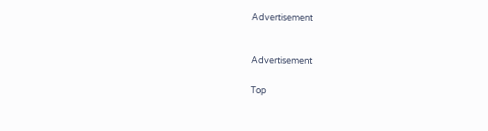Advertisement


Advertisement

Top